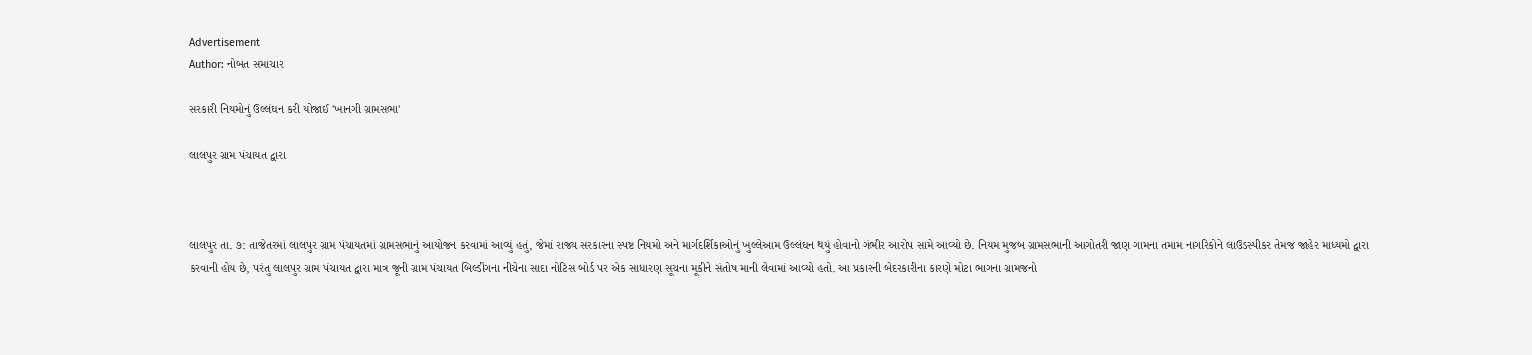Advertisement
Author: નોબત સમાચાર

સરકારી નિયમોનું ઉલ્લંઘન કરી યોજાઈ 'ખાનગી ગ્રામસભા'

લાલપુર ગ્રામ પંચાયત દ્વારા



લાલપુર તા. ૭: તાજેતરમાં લાલપુર ગ્રામ પંચાયતમાં ગ્રામસભાનું આયોજન કરવામાં આવ્યું હતું, જેમાં રાજ્ય સરકારના સ્પષ્ટ નિયમો અને માર્ગદર્શિકાઓનું ખુલ્લેઆમ ઉલ્લંઘન થયું હોવાનો ગંભીર આરોપ સામે આવ્યો છે. નિયમ મુજબ ગ્રામસભાની આગોતરી જાણ ગામના તમામ નાગરિકોને લાઉડસ્પીકર તેમજ જાહેર માધ્યમો દ્વારા કરવાની હોય છે, પરંતુ લાલપુર ગ્રામ પંચાયત દ્વારા માત્ર જૂની ગ્રામ પંચાયત બિલ્ડીંગના નીચેના સાદા નોટિસ બોર્ડ પર એક સાધારણ સૂચના મૂકીને સંતોષ માની લેવામાં આવ્યો હતો. આ પ્રકારની બેદરકારીના કારણે મોટા ભાગના ગ્રામજનો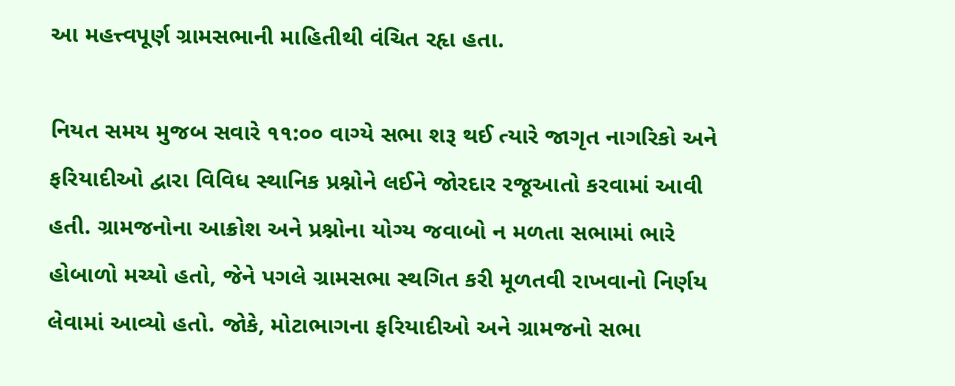આ મહત્ત્વપૂર્ણ ગ્રામસભાની માહિતીથી વંચિત રહૃા હતા.

નિયત સમય મુજબ સવારે ૧૧:૦૦ વાગ્યે સભા શરૂ થઈ ત્યારે જાગૃત નાગરિકો અને ફરિયાદીઓ દ્વારા વિવિધ સ્થાનિક પ્રશ્નોને લઈને જોરદાર રજૂઆતો કરવામાં આવી હતી. ગ્રામજનોના આક્રોશ અને પ્રશ્નોના યોગ્ય જવાબો ન મળતા સભામાં ભારે હોબાળો મચ્યો હતો, જેને પગલે ગ્રામસભા સ્થગિત કરી મૂળતવી રાખવાનો નિર્ણય લેવામાં આવ્યો હતો. જોકે, મોટાભાગના ફરિયાદીઓ અને ગ્રામજનો સભા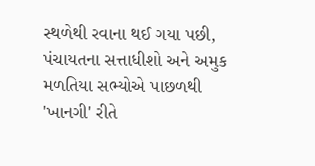સ્થળેથી રવાના થઈ ગયા પછી, પંચાયતના સત્તાધીશો અને અમુક મળતિયા સભ્યોએ પાછળથી 'ખાનગી' રીતે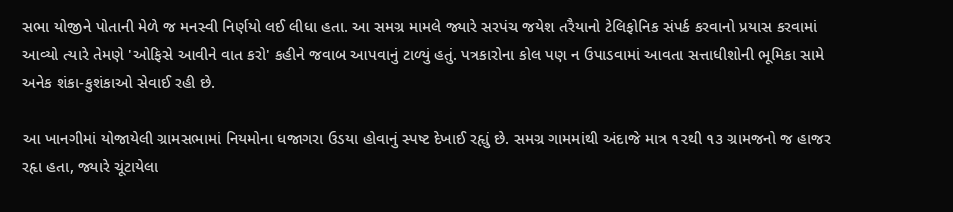સભા યોજીને પોતાની મેળે જ મનસ્વી નિર્ણયો લઈ લીધા હતા. આ સમગ્ર મામલે જ્યારે સરપંચ જયેશ તરૈયાનો ટેલિફોનિક સંપર્ક કરવાનો પ્રયાસ કરવામાં આવ્યો ત્યારે તેમણે 'ઓફિસે આવીને વાત કરો' કહીને જવાબ આપવાનું ટાળ્યું હતું. પત્રકારોના કોલ પણ ન ઉપાડવામાં આવતા સત્તાધીશોની ભૂમિકા સામે અનેક શંકા-કુશંકાઓ સેવાઈ રહી છે.

આ ખાનગીમાં યોજાયેલી ગ્રામસભામાં નિયમોના ધજાગરા ઉડયા હોવાનું સ્પષ્ટ દેખાઈ રહૃાું છે. સમગ્ર ગામમાંથી અંદાજે માત્ર ૧૨થી ૧૩ ગ્રામજનો જ હાજર રહૃા હતા, જ્યારે ચૂંટાયેલા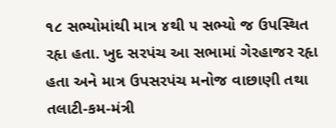૧૮ સભ્યોમાંથી માત્ર ૪થી ૫ સભ્યો જ ઉપસ્થિત રહૃા હતા. ખુદ સરપંચ આ સભામાં ગેરહાજર રહૃા હતા અને માત્ર ઉપસરપંચ મનોજ વાછાણી તથા તલાટી-કમ-મંત્રી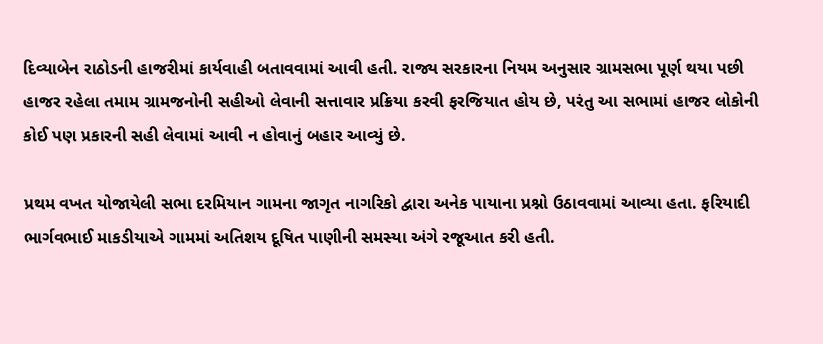દિવ્યાબેન રાઠોડની હાજરીમાં કાર્યવાહી બતાવવામાં આવી હતી. રાજ્ય સરકારના નિયમ અનુસાર ગ્રામસભા પૂર્ણ થયા પછી હાજર રહેલા તમામ ગ્રામજનોની સહીઓ લેવાની સત્તાવાર પ્રક્રિયા કરવી ફરજિયાત હોય છે, પરંતુ આ સભામાં હાજર લોકોની કોઈ પણ પ્રકારની સહી લેવામાં આવી ન હોવાનું બહાર આવ્યું છે.

પ્રથમ વખત યોજાયેલી સભા દરમિયાન ગામના જાગૃત નાગરિકો દ્વારા અનેક પાયાના પ્રશ્નો ઉઠાવવામાં આવ્યા હતા. ફરિયાદી ભાર્ગવભાઈ માકડીયાએ ગામમાં અતિશય દૂષિત પાણીની સમસ્યા અંગે રજૂઆત કરી હતી.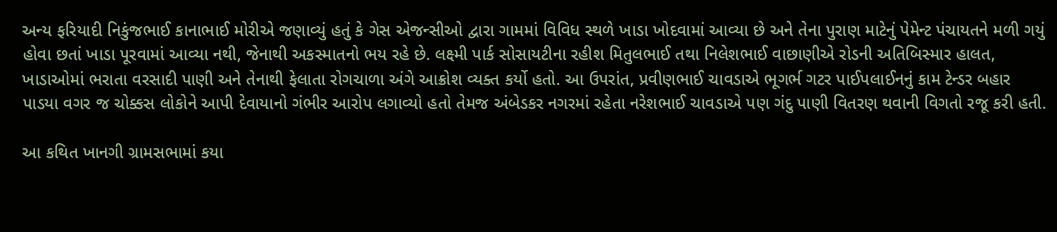અન્ય ફરિયાદી નિકુંજભાઈ કાનાભાઈ મોરીએ જણાવ્યું હતું કે ગેસ એજન્સીઓ દ્વારા ગામમાં વિવિધ સ્થળે ખાડા ખોદવામાં આવ્યા છે અને તેના પુરાણ માટેનું પેમેન્ટ પંચાયતને મળી ગયું હોવા છતાં ખાડા પૂરવામાં આવ્યા નથી, જેનાથી અકસ્માતનો ભય રહે છે. લક્ષ્મી પાર્ક સોસાયટીના રહીશ મિતુલભાઈ તથા નિલેશભાઈ વાછાણીએ રોડની અતિબિસ્માર હાલત, ખાડાઓમાં ભરાતા વરસાદી પાણી અને તેનાથી ફેલાતા રોગચાળા અંગે આક્રોશ વ્યક્ત કર્યો હતો. આ ઉપરાંત, પ્રવીણભાઈ ચાવડાએ ભૂગર્ભ ગટર પાઈપલાઈનનું કામ ટેન્ડર બહાર પાડયા વગર જ ચોક્કસ લોકોને આપી દેવાયાનો ગંભીર આરોપ લગાવ્યો હતો તેમજ અંબેડકર નગરમાં રહેતા નરેશભાઈ ચાવડાએ પણ ગંદુ પાણી વિતરણ થવાની વિગતો રજૂ કરી હતી.

આ કથિત ખાનગી ગ્રામસભામાં કયા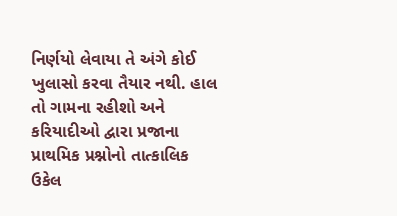નિર્ણયો લેવાયા તે અંગે કોઈ ખુલાસો કરવા તૈયાર નથી. હાલ તો ગામના રહીશો અને કરિયાદીઓ દ્વારા પ્રજાના પ્રાથમિક પ્રશ્નોનો તાત્કાલિક ઉકેલ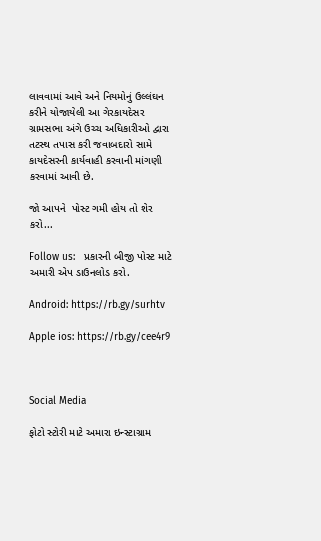લાવવામાં આવે અને નિયમોનું ઉલ્લંઘન કરીને યોજાયેલી આ ગેરકાયદેસર ગ્રામસભા અંગે ઉચ્ચ અધિકારીઓ દ્વારા તટસ્થ તપાસ કરી જવાબદારો સામે કાયદેસરની કાર્યવાહી કરવાની માંગણી કરવામાં આવી છે.

જો આપને  પોસ્ટ ગમી હોય તો શેર કરો...

Follow us:   પ્રકારની બીજી પોસ્ટ માટે અમારી એપ ડાઉનલોડ કરો.

Android: https://rb.gy/surhtv

Apple ios: https://rb.gy/cee4r9



Social Media

ફોટો સ્ટોરી માટે અમારા ઇન્સ્ટાગ્રામ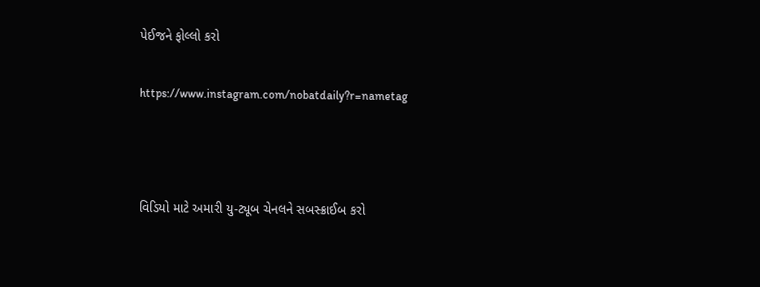પેઈજને ફોલ્લો કરો

https://www.instagram.com/nobatdaily?r=nametag



વિડિયો માટે અમારી યુ-ટ્યૂબ ચેનલને સબસ્ક્રાઈબ કરો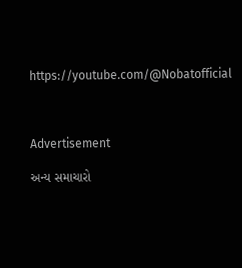https://youtube.com/@Nobatofficial



Advertisement

અન્ય સમાચારો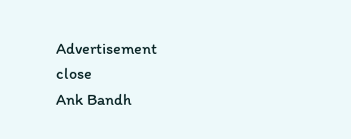Advertisement
close
Ank Bandh